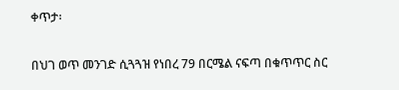ቀጥታ፡

በህገ ወጥ መንገድ ሲጓጓዝ የነበረ 79 በርሜል ናፍጣ በቁጥጥር ስር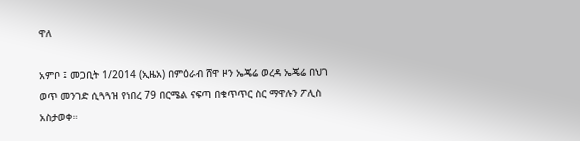ዋለ

አምቦ ፤ መጋቢት 1/2014 (ኢዜአ) በምዕራብ ሸዋ ዞን ኤጄሬ ወረዳ ኤጄሬ በህገ ወጥ መንገድ ሲጓጓዝ የነበረ 79 በርሜል ናፍጣ በቁጥጥር ስር ማዋሉን ፖሊስ አስታወቀ።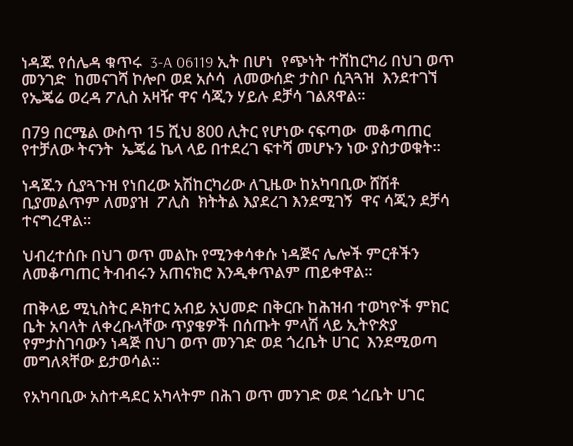ነዳጁ የሰሌዳ ቁጥሩ  3-A 06119 ኢት በሆነ  የጭነት ተሸከርካሪ በህገ ወጥ መንገድ  ከመናገሻ ኮሎቦ ወደ አሶሳ  ለመውሰድ ታስቦ ሲጓጓዝ  እንደተገኘ የኤጄሬ ወረዳ ፖሊስ አዛዥ ዋና ሳጂን ሃይሉ ደቻሳ ገልጸዋል።

በ79 በርሜል ውስጥ 15 ሺህ 800 ሊትር የሆነው ናፍጣው  መቆጣጠር የተቻለው ትናንት  ኤጄሬ ኬላ ላይ በተደረገ ፍተሻ መሆኑን ነው ያስታወቁት።

ነዳጁን ሲያጓጉዝ የነበረው አሽከርካሪው ለጊዜው ከአካባቢው ሸሽቶ ቢያመልጥም ለመያዝ  ፖሊስ  ክትትል እያደረገ እንደሚገኝ  ዋና ሳጂን ደቻሳ ተናግረዋል።

ህብረተሰቡ በህገ ወጥ መልኩ የሚንቀሳቀሱ ነዳጅና ሌሎች ምርቶችን ለመቆጣጠር ትብብሩን አጠናክሮ እንዲቀጥልም ጠይቀዋል።

ጠቅላይ ሚኒስትር ዶክተር አብይ አህመድ በቅርቡ ከሕዝብ ተወካዮች ምክር ቤት አባላት ለቀረቡላቸው ጥያቄዎች በሰጡት ምላሽ ላይ ኢትዮጵያ የምታስገባውን ነዳጅ በህገ ወጥ መንገድ ወደ ጎረቤት ሀገር  እንደሚወጣ መግለጻቸው ይታወሳል።

የአካባቢው አስተዳደር አካላትም በሕገ ወጥ መንገድ ወደ ጎረቤት ሀገር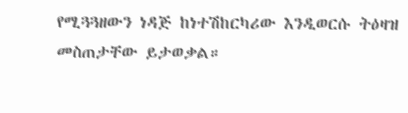የሚጓጓዘውን ነዳጅ ከነተሽከርካሪው እንዲወርሱ ትዕዛዝ መስጠታቸው ይታወቃል።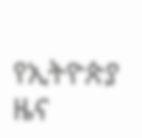የኢትዮጵያ ዜና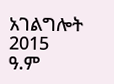አገልግሎት
2015
ዓ.ም